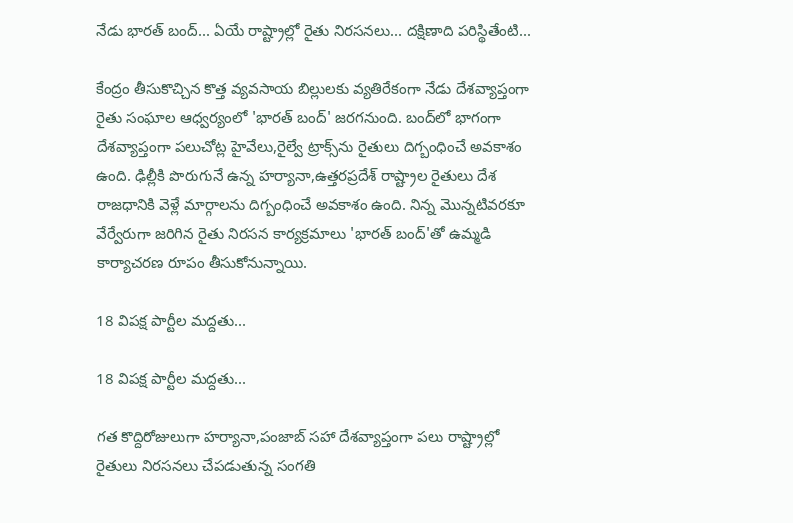నేడు భారత్ బంద్... ఏయే రాష్ట్రాల్లో రైతు నిరసనలు... దక్షిణాది పరిస్థితేంటి...

కేంద్రం తీసుకొచ్చిన కొత్త వ్యవసాయ బిల్లులకు వ్యతిరేకంగా నేడు దేశవ్యాప్తంగా రైతు సంఘాల ఆధ్వర్యంలో 'భారత్ బంద్' జరగనుంది. బంద్‌లో భాగంగా దేశవ్యాప్తంగా పలుచోట్ల హైవేలు,రైల్వే ట్రాక్స్‌ను రైతులు దిగ్బంధించే అవకాశం ఉంది. ఢిల్లీకి పొరుగునే ఉన్న హర్యానా,ఉత్తరప్రదేశ్ రాష్ట్రాల రైతులు దేశ రాజధానికి వెళ్లే మార్గాలను దిగ్బంధించే అవకాశం ఉంది. నిన్న మొన్నటివరకూ వేర్వేరుగా జరిగిన రైతు నిరసన కార్యక్రమాలు 'భారత్ బంద్'తో ఉమ్మడి కార్యాచరణ రూపం తీసుకోనున్నాయి.

18 విపక్ష పార్టీల మద్దతు...

18 విపక్ష పార్టీల మద్దతు...

గత కొద్దిరోజులుగా హర్యానా,పంజాబ్ సహా దేశవ్యాప్తంగా పలు రాష్ట్రాల్లో రైతులు నిరసనలు చేపడుతున్న సంగతి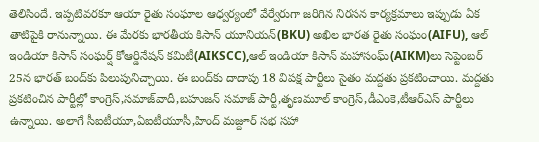తెలిసిందే. ఇప్పటివరకూ ఆయా రైతు సంఘాల ఆధ్వర్యంలో వేర్వేరుగా జరిగిన నిరసన కార్యక్రమాలు ఇప్పుడు ఏక తాటిపైకి రానున్నాయి. ఈ మేరకు భారతీయ కిసాన్ యూనియన్(BKU) అఖిల భారత రైతు సంఘం(AIFU), ఆల్ ఇండియా కిసాన్ సంఘర్ష్ కోఆర్డినేషన్ కమిటీ(AIKSCC),ఆల్ ఇండియా కిసాన్ మహాసంఘ్(AIKM)లు సెప్టెంబర్ 25న భారత్ బంద్‌కు పిలుపునిచ్చాయి. ఈ బంద్‌కు దాదాపు 18 విపక్ష పార్టీలు సైతం మద్దతు ప్రకటించాయి. మద్దతు ప్రకటించిన పార్టీల్లో కాంగ్రెస్,సమాజ్‌వాదీ,బహుజన్ సమాజ్ పార్టీ,తృణమూల్ కాంగ్రెస్,డీఎంకె,టీఆర్ఎస్ పార్టీలు ఉన్నాయి. అలాగే సీఐటీయూ,ఏఐటీయూసీ,హింద్ మజ్దూర్ సభ సహా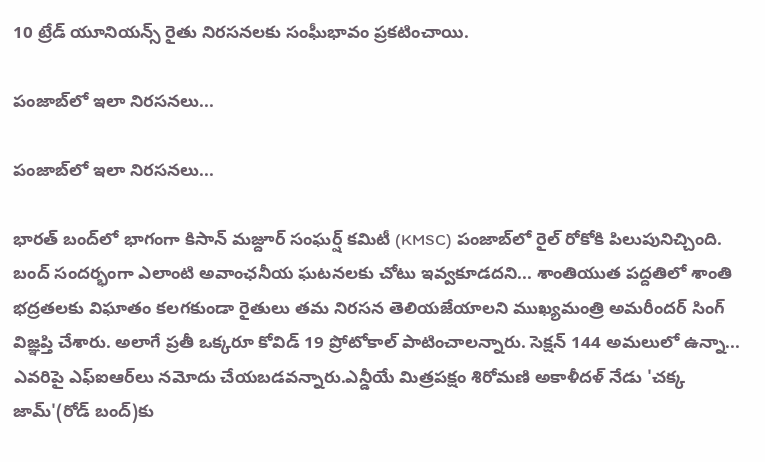10 ట్రేడ్ యూనియన్స్ రైతు నిరసనలకు సంఘీభావం ప్రకటించాయి.

పంజాబ్‌లో ఇలా నిరసనలు...

పంజాబ్‌లో ఇలా నిరసనలు...

భారత్ బంద్‌లో భాగంగా కిసాన్ మజ్దూర్ సంఘర్ష్ కమిటీ (KMSC) పంజాబ్‌లో రైల్ రోకోకి పిలుపునిచ్చింది. బంద్‌ సందర్భంగా ఎలాంటి అవాంఛనీయ ఘటనలకు చోటు ఇవ్వకూడదని... శాంతియుత పద్దతిలో శాంతి భద్రతలకు విఘాతం కలగకుండా రైతులు తమ నిరసన తెలియజేయాలని ముఖ్యమంత్రి అమరీందర్ సింగ్ విజ్ఞప్తి చేశారు. అలాగే ప్రతీ ఒక్కరూ కోవిడ్ 19 ప్రోటోకాల్ పాటించాలన్నారు. సెక్షన్ 144 అమలులో ఉన్నా... ఎవరిపై ఎఫ్ఐఆర్‌లు నమోదు చేయబడవన్నారు.ఎన్డీయే మిత్రపక్షం శిరోమణి అకాళీదళ్ నేడు 'చక్క జామ్'(రోడ్ బంద్)కు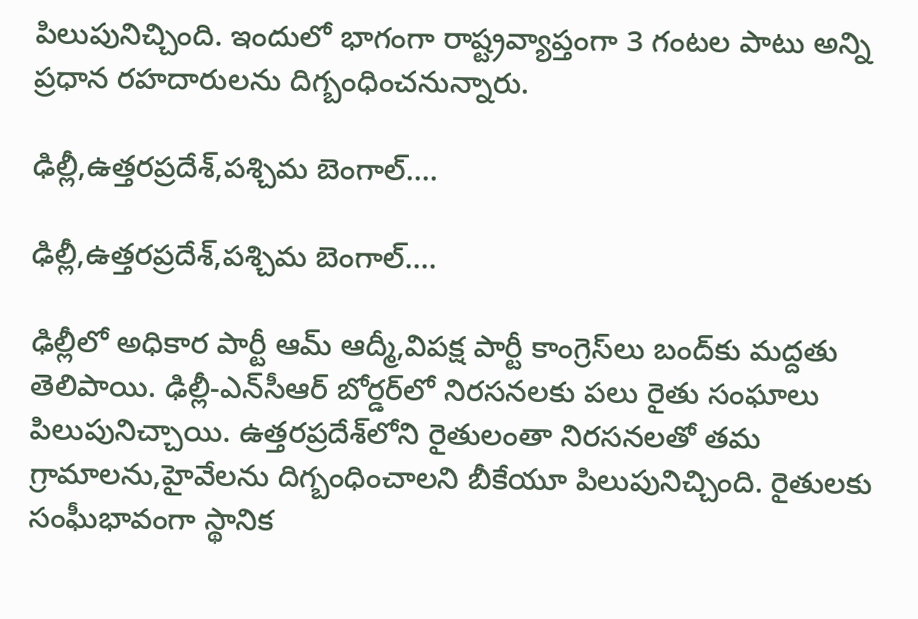పిలుపునిచ్చింది. ఇందులో భాగంగా రాష్ట్రవ్యాప్తంగా 3 గంటల పాటు అన్ని ప్రధాన రహదారులను దిగ్బంధించనున్నారు.

ఢిల్లీ,ఉత్తరప్రదేశ్‌,పశ్చిమ బెంగాల్....

ఢిల్లీ,ఉత్తరప్రదేశ్‌,పశ్చిమ బెంగాల్....

ఢిల్లీలో అధికార పార్టీ ఆమ్ ఆద్మీ,విపక్ష పార్టీ కాంగ్రెస్‌లు బంద్‌కు మద్దతు తెలిపాయి. ఢిల్లీ-ఎన్‌సీఆర్ బోర్డర్‌లో నిరసనలకు పలు రైతు సంఘాలు పిలుపునిచ్చాయి. ఉత్తరప్రదేశ్‌లోని రైతులంతా నిరసనలతో తమ గ్రామాలను,హైవేలను దిగ్బంధించాలని బీకేయూ పిలుపునిచ్చింది. రైతులకు సంఘీభావంగా స్థానిక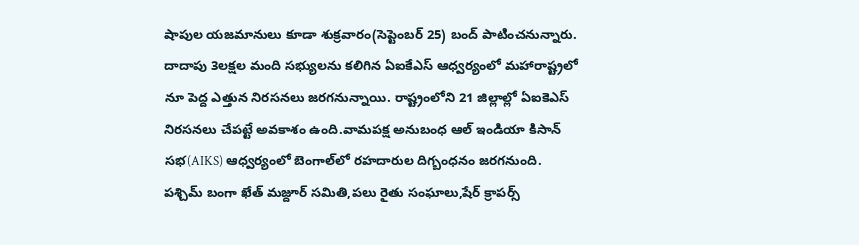షాపుల యజమానులు కూడా శుక్రవారం(సెప్టెంబర్ 25) బంద్ పాటించనున్నారు. దాదాపు 3లక్షల మంది సభ్యులను కలిగిన ఏఐకేఎస్ ఆధ్వర్యంలో మహారాష్ట్రలో నూ పెద్ద ఎత్తున నిరసనలు జరగనున్నాయి. రాష్ట్రంలోని 21 జిల్లాల్లో ఏఐకెఎస్ నిరసనలు చేపట్టే అవకాశం ఉంది.వామపక్ష అనుబంధ ఆల్ ఇండియా కిసాన్ సభ(AIKS) ఆధ్వర్యంలో బెంగాల్‌లో రహదారుల దిగ్బంధనం జరగనుంది. పశ్చిమ్ బంగా ఖేత్ మజ్దూర్ సమితి,పలు రైతు సంఘాలు,షేర్ క్రాపర్స్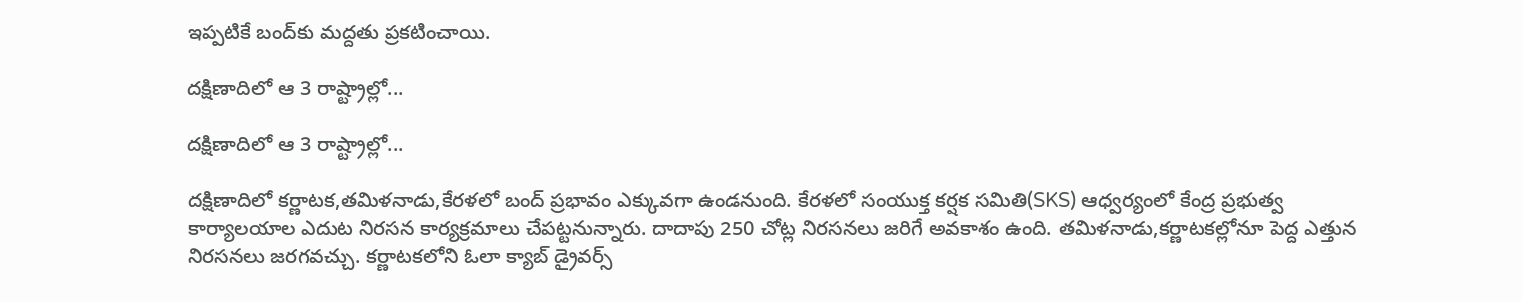ఇప్పటికే బంద్‌కు మద్దతు ప్రకటించాయి.

దక్షిణాదిలో ఆ 3 రాష్ట్రాల్లో...

దక్షిణాదిలో ఆ 3 రాష్ట్రాల్లో...

దక్షిణాదిలో కర్ణాటక,తమిళనాడు,కేరళలో బంద్ ప్రభావం ఎక్కువగా ఉండనుంది. కేరళలో సంయుక్త కర్షక సమితి(SKS) ఆధ్వర్యంలో కేంద్ర ప్రభుత్వ కార్యాలయాల ఎదుట నిరసన కార్యక్రమాలు చేపట్టనున్నారు. దాదాపు 250 చోట్ల నిరసనలు జరిగే అవకాశం ఉంది. తమిళనాడు,కర్ణాటకల్లోనూ పెద్ద ఎత్తున నిరసనలు జరగవచ్చు. కర్ణాటకలోని ఓలా క్యాబ్ డ్రైవర్స్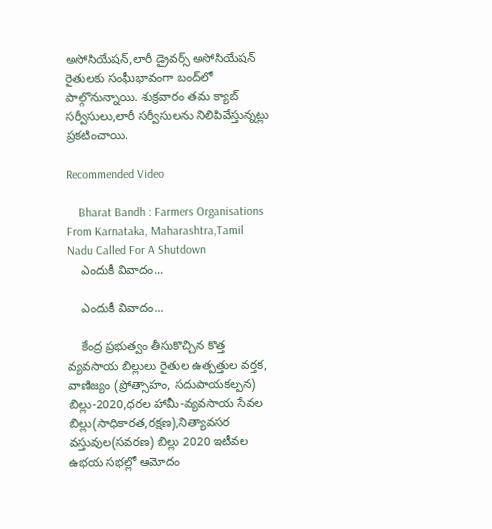అసోసియేషన్,లారీ డ్రైవర్స్ అసోసియేషన్ రైతులకు సంఘీభావంగా బంద్‌లో పాల్గొనున్నాయి. శుక్రవారం తమ క్యాబ్ సర్వీసులు,లారీ సర్వీసులను నిలిపివేస్తున్నట్లు ప్రకటించాయి.

Recommended Video

    Bharat Bandh : Farmers Organisations From Karnataka, Maharashtra,Tamil Nadu Called For A Shutdown
    ఎందుకీ వివాదం...

    ఎందుకీ వివాదం...

    కేంద్ర ప్రభుత్వం తీసుకొచ్చిన కొత్త వ్యవసాయ బిల్లులు రైతుల ఉత్పత్తుల వర్తక, వాణిజ్యం (ప్రోత్సాహం, సదుపాయకల్పన) బిల్లు-2020,ధరల హామీ-వ్యవసాయ సేవల బిల్లు(సాధికారత,రక్షణ),నిత్యావసర వస్తువుల(సవరణ) బిల్లు 2020 ఇటీవల ఉభయ సభల్లో ఆమోదం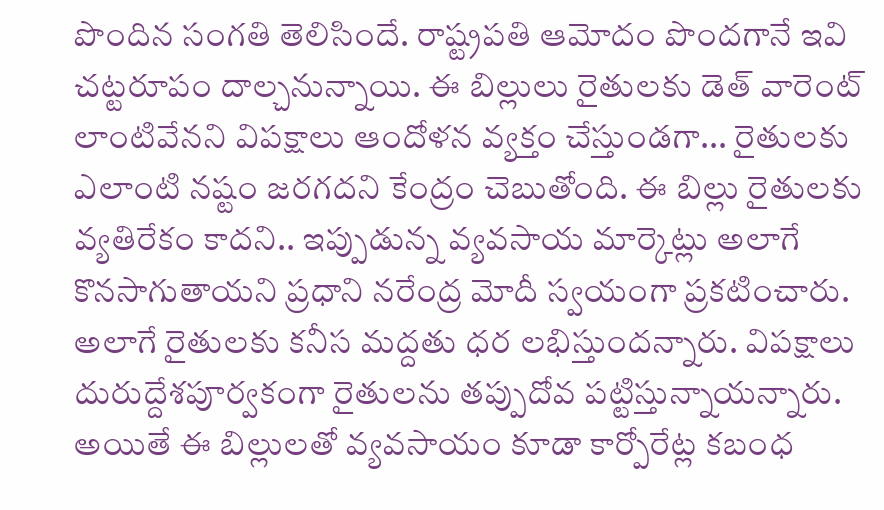పొందిన సంగతి తెలిసిందే. రాష్ట్రపతి ఆమోదం పొందగానే ఇవి చట్టరూపం దాల్చనున్నాయి. ఈ బిల్లులు రైతులకు డెత్ వారెంట్ లాంటివేనని విపక్షాలు ఆందోళన వ్యక్తం చేస్తుండగా... రైతులకు ఎలాంటి నష్టం జరగదని కేంద్రం చెబుతోంది. ఈ బిల్లు రైతులకు వ్యతిరేకం కాదని.. ఇప్పుడున్న వ్యవసాయ మార్కెట్లు అలాగే కొనసాగుతాయని ప్రధాని నరేంద్ర మోదీ స్వయంగా ప్రకటించారు. అలాగే రైతులకు కనీస మద్దతు ధర లభిస్తుందన్నారు. విపక్షాలు దురుద్దేశపూర్వకంగా రైతులను తప్పుదోవ పట్టిస్తున్నాయన్నారు. అయితే ఈ బిల్లులతో వ్యవసాయం కూడా కార్పోరేట్ల కబంధ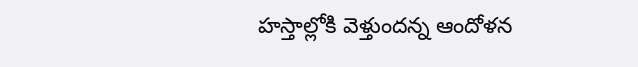హస్తాల్లోకి వెళ్తుందన్న ఆందోళన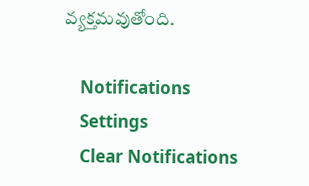వ్యక్తమవుతోంది.

    Notifications
    Settings
    Clear Notifications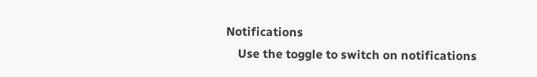Notifications
    Use the toggle to switch on notifications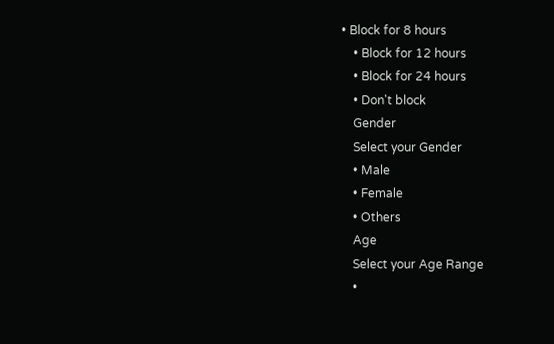• Block for 8 hours
    • Block for 12 hours
    • Block for 24 hours
    • Don't block
    Gender
    Select your Gender
    • Male
    • Female
    • Others
    Age
    Select your Age Range
    •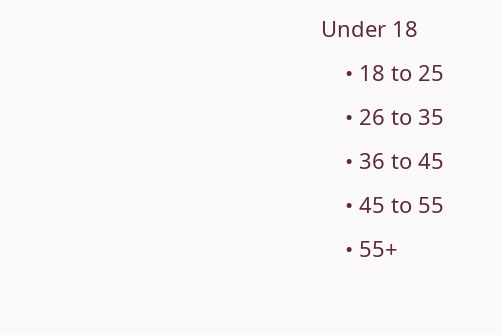Under 18
    • 18 to 25
    • 26 to 35
    • 36 to 45
    • 45 to 55
    • 55+